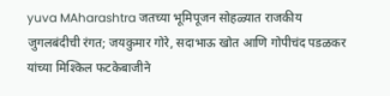yuva MAharashtra जतच्या भूमिपूजन सोहळ्यात राजकीय जुगलबंदीची रंगत; जयकुमार गोरे, सदाभाऊ खोत आणि गोपीचंद पडळकर यांच्या मिश्किल फटकेबाजीने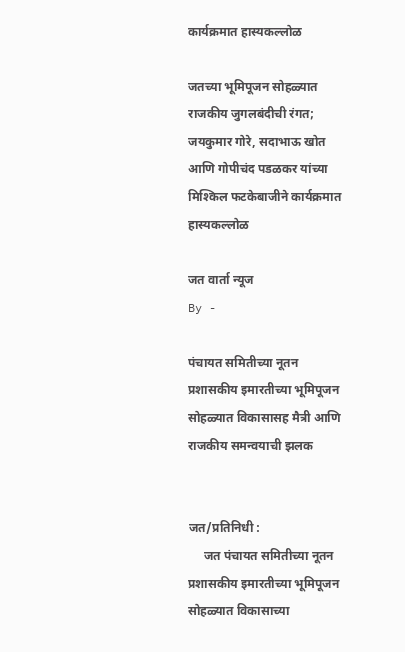कार्यक्रमात हास्यकल्लोळ

जतच्या भूमिपूजन सोहळ्यात राजकीय जुगलबंदीची रंगत; जयकुमार गोरे, सदाभाऊ खोत आणि गोपीचंद पडळकर यांच्या मिश्किल फटकेबाजीने कार्यक्रमात हास्यकल्लोळ

जत वार्ता न्यूज
By -

पंचायत समितीच्या नूतन प्रशासकीय इमारतीच्या भूमिपूजन सोहळ्यात विकासासह मैत्री आणि राजकीय समन्वयाची झलक


जत/प्रतिनिधी :
     जत पंचायत समितीच्या नूतन प्रशासकीय इमारतीच्या भूमिपूजन सोहळ्यात विकासाच्या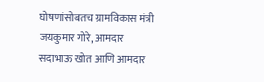घोषणांसोबतच ग्रामविकास मंत्री जयकुमार गोरे, आमदार सदाभाऊ खोत आणि आमदार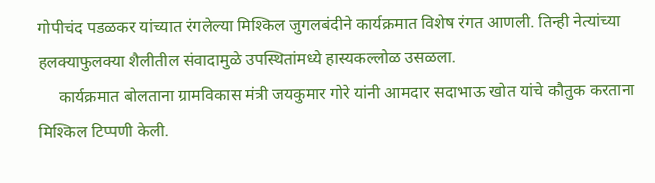गोपीचंद पडळकर यांच्यात रंगलेल्या मिश्किल जुगलबंदीने कार्यक्रमात विशेष रंगत आणली. तिन्ही नेत्यांच्या हलक्याफुलक्या शैलीतील संवादामुळे उपस्थितांमध्ये हास्यकल्लोळ उसळला.
     कार्यक्रमात बोलताना ग्रामविकास मंत्री जयकुमार गोरे यांनी आमदार सदाभाऊ खोत यांचे कौतुक करताना मिश्किल टिप्पणी केली.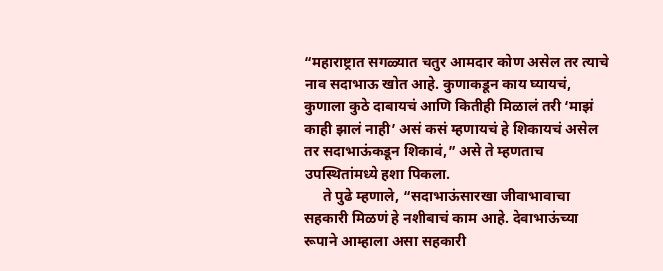“महाराष्ट्रात सगळ्यात चतुर आमदार कोण असेल तर त्याचे नाव सदाभाऊ खोत आहे. कुणाकडून काय घ्यायचं, कुणाला कुठे दाबायचं आणि कितीही मिळालं तरी ‘माझं काही झालं नाही’ असं कसं म्हणायचं हे शिकायचं असेल तर सदाभाऊंकडून शिकावं,” असे ते म्हणताच उपस्थितांमध्ये हशा पिकला.
     ते पुढे म्हणाले, “सदाभाऊंसारखा जीवाभावाचा सहकारी मिळणं हे नशीबाचं काम आहे. देवाभाऊंच्या रूपाने आम्हाला असा सहकारी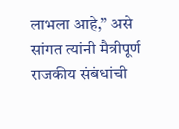लाभला आहे,” असे सांगत त्यांनी मैत्रीपूर्ण राजकीय संबंधांची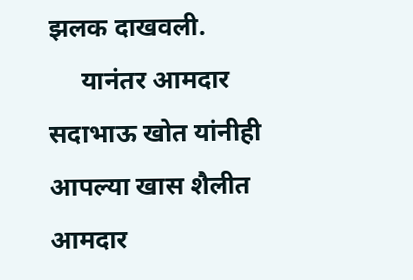झलक दाखवली.
     यानंतर आमदार सदाभाऊ खोत यांनीही आपल्या खास शैलीत आमदार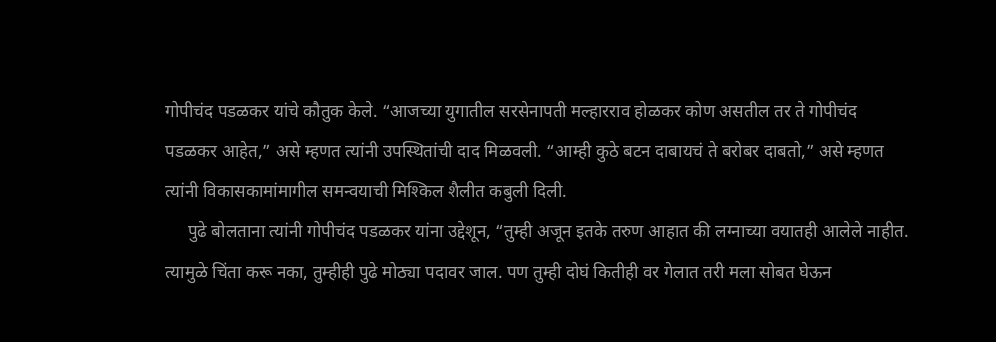गोपीचंद पडळकर यांचे कौतुक केले. “आजच्या युगातील सरसेनापती मल्हारराव होळकर कोण असतील तर ते गोपीचंद पडळकर आहेत,” असे म्हणत त्यांनी उपस्थितांची दाद मिळवली. “आम्ही कुठे बटन दाबायचं ते बरोबर दाबतो,” असे म्हणत त्यांनी विकासकामांमागील समन्वयाची मिश्किल शैलीत कबुली दिली.
     पुढे बोलताना त्यांनी गोपीचंद पडळकर यांना उद्देशून, “तुम्ही अजून इतके तरुण आहात की लग्नाच्या वयातही आलेले नाहीत. त्यामुळे चिंता करू नका, तुम्हीही पुढे मोठ्या पदावर जाल. पण तुम्ही दोघं कितीही वर गेलात तरी मला सोबत घेऊन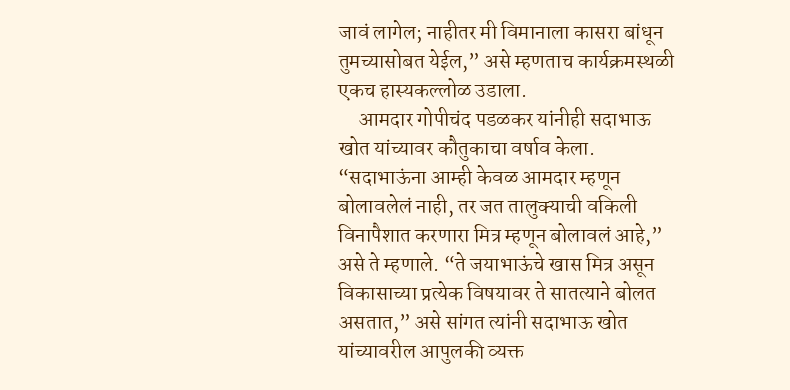जावं लागेल; नाहीतर मी विमानाला कासरा बांधून तुमच्यासोबत येईल,” असे म्हणताच कार्यक्रमस्थळी एकच हास्यकल्लोळ उडाला.
     आमदार गोपीचंद पडळकर यांनीही सदाभाऊ खोत यांच्यावर कौतुकाचा वर्षाव केला. “सदाभाऊंना आम्ही केवळ आमदार म्हणून बोलावलेलं नाही, तर जत तालुक्याची वकिली विनापैशात करणारा मित्र म्हणून बोलावलं आहे,” असे ते म्हणाले. “ते जयाभाऊंचे खास मित्र असून विकासाच्या प्रत्येक विषयावर ते सातत्याने बोलत असतात,” असे सांगत त्यांनी सदाभाऊ खोत यांच्यावरील आपुलकी व्यक्त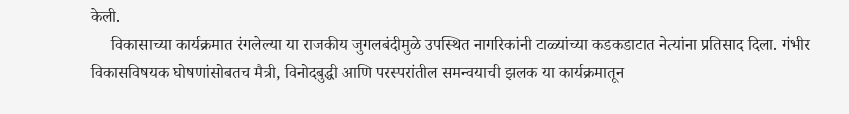केली.
     विकासाच्या कार्यक्रमात रंगलेल्या या राजकीय जुगलबंदीमुळे उपस्थित नागरिकांनी टाळ्यांच्या कडकडाटात नेत्यांना प्रतिसाद दिला. गंभीर विकासविषयक घोषणांसोबतच मैत्री, विनोदबुद्धी आणि परस्परांतील समन्वयाची झलक या कार्यक्रमातून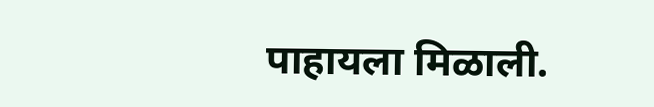पाहायला मिळाली.